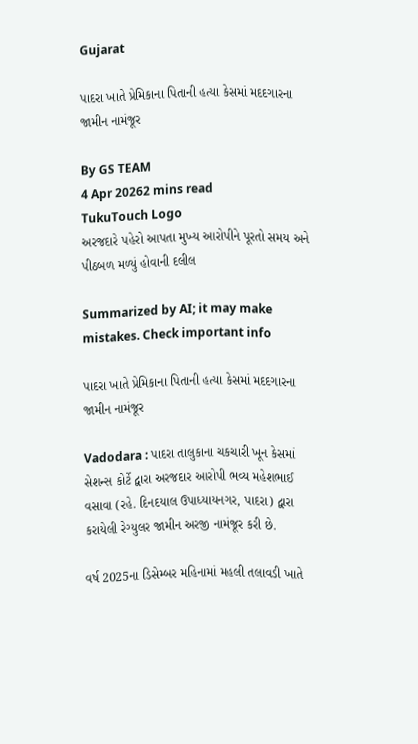Gujarat

પાદરા ખાતે પ્રેમિકાના પિતાની હત્યા કેસમાં મદદગારના જામીન નામંજૂર

By GS TEAM
4 Apr 20262 mins read
TukuTouch Logo
અરજદારે પહેરો આપતા મુખ્ય આરોપીને પૂરતો સમય અને પીઠબળ મળ્યું હોવાની દલીલ

Summarized by AI; it may make mistakes. Check important info

પાદરા ખાતે પ્રેમિકાના પિતાની હત્યા કેસમાં મદદગારના જામીન નામંજૂર

Vadodara : પાદરા તાલુકાના ચકચારી ખૂન કેસમાં સેશન્સ કોર્ટે દ્વારા અરજદાર આરોપી ભવ્ય મહેશભાઈ વસાવા (રહે. દિનદયાલ ઉપાધ્યાયનગર, પાદરા) દ્વારા કરાયેલી રેગ્યુલર જામીન અરજી નામંજૂર કરી છે.

વર્ષ 2025ના ડિસેમ્બર મહિનામાં મહલી તલાવડી ખાતે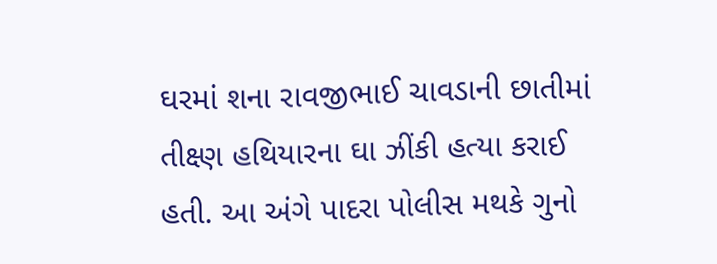ઘરમાં શના રાવજીભાઈ ચાવડાની છાતીમાં તીક્ષ્ણ હથિયારના ઘા ઝીંકી હત્યા કરાઈ હતી. આ અંગે પાદરા પોલીસ મથકે ગુનો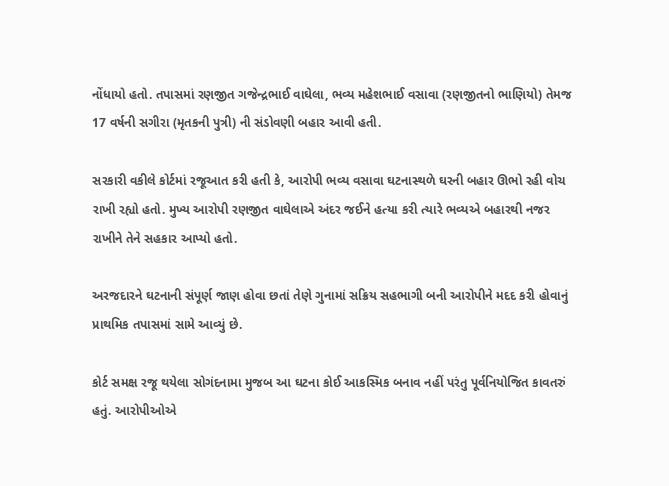નોંધાયો હતો. તપાસમાં રણજીત ગજેન્દ્રભાઈ વાઘેલા, ભવ્ય મહેશભાઈ વસાવા (રણજીતનો ભાણિયો) તેમજ 17 વર્ષની સગીરા (મૃતકની પુત્રી) ની સંડોવણી બહાર આવી હતી.

સરકારી વકીલે કોર્ટમાં રજૂઆત કરી હતી કે, આરોપી ભવ્ય વસાવા ઘટનાસ્થળે ઘરની બહાર ઊભો રહી વોચ રાખી રહ્યો હતો. મુખ્ય આરોપી રણજીત વાઘેલાએ અંદર જઈને હત્યા કરી ત્યારે ભવ્યએ બહારથી નજર રાખીને તેને સહકાર આપ્યો હતો.

અરજદારને ઘટનાની સંપૂર્ણ જાણ હોવા છતાં તેણે ગુનામાં સક્રિય સહભાગી બની આરોપીને મદદ કરી હોવાનું પ્રાથમિક તપાસમાં સામે આવ્યું છે.

કોર્ટ સમક્ષ રજૂ થયેલા સોગંદનામા મુજબ આ ઘટના કોઈ આકસ્મિક બનાવ નહીં પરંતુ પૂર્વનિયોજિત કાવતરું હતું. આરોપીઓએ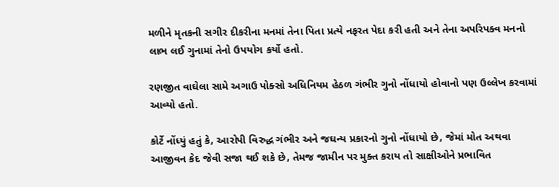મળીને મૃતકની સગીર દીકરીના મનમાં તેના પિતા પ્રત્યે નફરત પેદા કરી હતી અને તેના અપરિપક્વ મનનો લાભ લઈ ગુનામાં તેનો ઉપયોગ કર્યો હતો.

રણજીત વાઘેલા સામે અગાઉ પોક્સો અધિનિયમ હેઠળ ગંભીર ગુનો નોંધાયો હોવાનો પણ ઉલ્લેખ કરવામાં આવ્યો હતો.

કોર્ટે નોંધ્યું હતું કે, આરોપી વિરુદ્ધ ગંભીર અને જઘન્ય પ્રકારનો ગુનો નોંધાયો છે, જેમાં મોત અથવા આજીવન કેદ જેવી સજા થઈ શકે છે, તેમજ જામીન પર મુક્ત કરાય તો સાક્ષીઓને પ્રભાવિત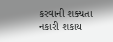કરવાની શક્યતા નકારી શકાય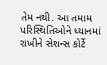તેમ નથી. આ તમામ પરિસ્થિતિઓને ધ્યાનમાં રાખીને સેશન્સ કોર્ટે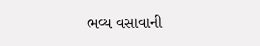ભવ્ય વસાવાની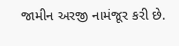જામીન અરજી નામંજૂર કરી છે.